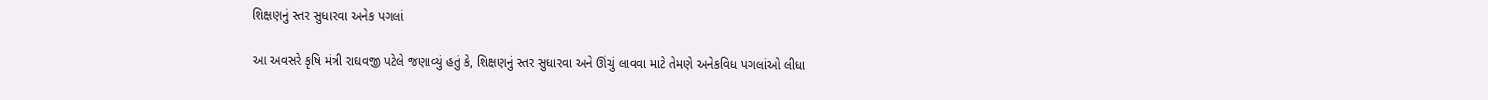શિક્ષણનું સ્તર સુધારવા અનેક પગલાં

આ અવસરે કૃષિ મંત્રી રાઘવજી પટેલે જણાવ્યું હતું કે, શિક્ષણનું સ્તર સુધારવા અને ઊંચું લાવવા માટે તેમણે અનેકવિધ પગલાંઓ લીધા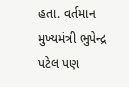હતા. વર્તમાન મુખ્યમંત્રી ભુપેન્દ્ર પટેલ પણ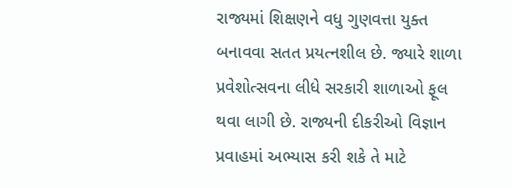રાજ્યમાં શિક્ષણને વધુ ગુણવત્તા યુક્ત બનાવવા સતત પ્રયત્નશીલ છે. જ્યારે શાળા પ્રવેશોત્સવના લીધે સરકારી શાળાઓ ફૂલ થવા લાગી છે. રાજ્યની દીકરીઓ વિજ્ઞાન પ્રવાહમાં અભ્યાસ કરી શકે તે માટે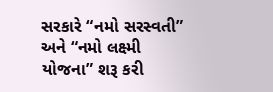સરકારે “નમો સરસ્વતી” અને “નમો લક્ષ્મી યોજના” શરૂ કરી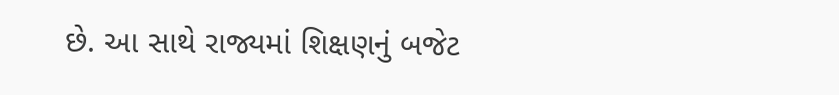છે. આ સાથે રાજ્યમાં શિક્ષણનું બજેટ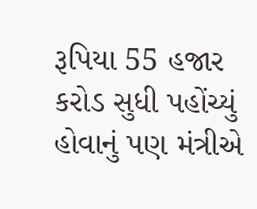રૂપિયા 55 હજાર કરોડ સુધી પહોંચ્યું હોવાનું પણ મંત્રીએ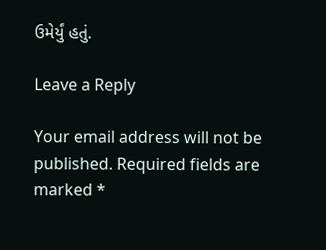ઉમેર્યું હતું.

Leave a Reply

Your email address will not be published. Required fields are marked *